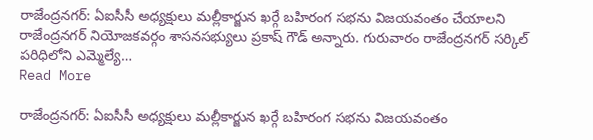రాజేంద్రనగర్: ఏఐసీసీ అధ్యక్షులు మల్లీకార్జున ఖర్గే బహిరంగ సభను విజయవంతం చేయాలని రాజేంద్రనగర్ నియోజకవర్గం శాసనసభ్యులు ప్రకాష్ గౌడ్ అన్నారు. గురువారం రాజేంద్రనగర్ సర్కిల్ పరిధిలోని ఎమ్మెల్యే…
Read More

రాజేంద్రనగర్: ఏఐసీసీ అధ్యక్షులు మల్లీకార్జున ఖర్గే బహిరంగ సభను విజయవంతం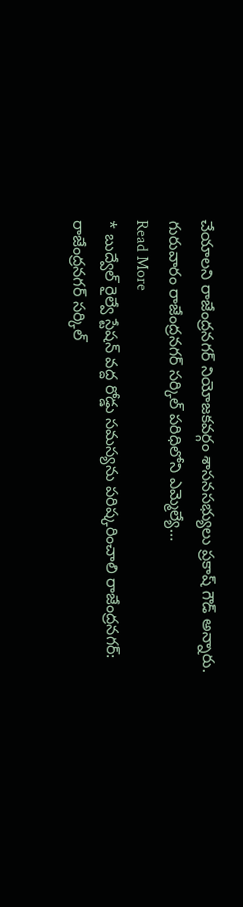చేయాలని రాజేంద్రనగర్ నియోజకవర్గం శాసనసభ్యులు ప్రకాష్ గౌడ్ అన్నారు. గురువారం రాజేంద్రనగర్ సర్కిల్ పరిధిలోని ఎమ్మెల్యే…
Read More
* బుద్వేల్ రైల్వే స్టేషన్ వద్ద రోడ్డు సమస్యను పరిష్కరించాలి రాజేంద్రనగర్: రాజేంద్రనగర్ సర్కిల్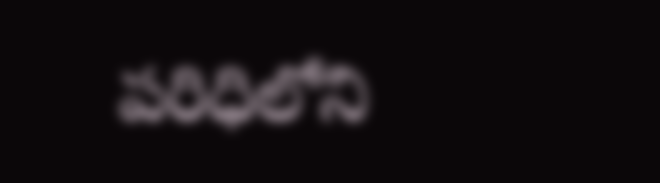పరిధిలోని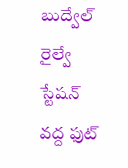బుద్వేల్ రైల్వే స్టేషన్ వద్ద ఫుట్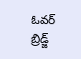ఓవర్ బ్రిడ్జ్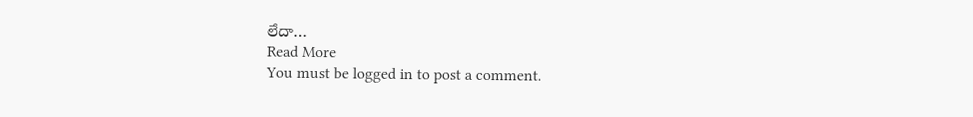లేదా…
Read More
You must be logged in to post a comment.